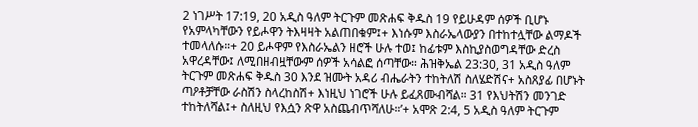2 ነገሥት 17:19, 20 አዲስ ዓለም ትርጉም መጽሐፍ ቅዱስ 19 የይሁዳም ሰዎች ቢሆኑ የአምላካቸውን የይሖዋን ትእዛዛት አልጠበቁም፤+ እነሱም እስራኤላውያን በተከተሏቸው ልማዶች ተመላለሱ።+ 20 ይሖዋም የእስራኤልን ዘሮች ሁሉ ተወ፤ ከፊቱም እስኪያስወግዳቸው ድረስ አዋረዳቸው፤ ለሚበዘብዟቸውም ሰዎች አሳልፎ ሰጣቸው። ሕዝቅኤል 23:30, 31 አዲስ ዓለም ትርጉም መጽሐፍ ቅዱስ 30 እንደ ዝሙት አዳሪ ብሔራትን ተከትለሽ ስለሄድሽና+ አስጸያፊ በሆኑት ጣዖቶቻቸው ራስሽን ስላረከስሽ+ እነዚህ ነገሮች ሁሉ ይፈጸሙብሻል። 31 የእህትሽን መንገድ ተከትለሻል፤+ ስለዚህ የእሷን ጽዋ አስጨብጥሻለሁ።’+ አሞጽ 2:4, 5 አዲስ ዓለም ትርጉም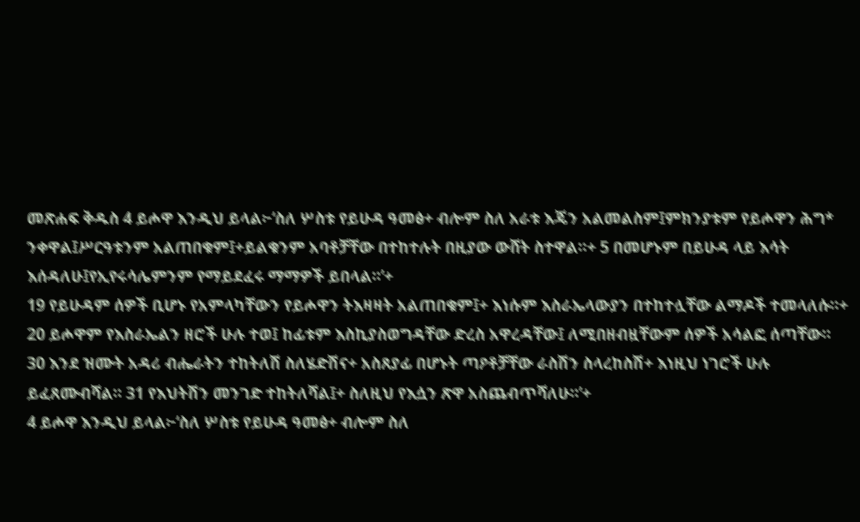መጽሐፍ ቅዱስ 4 ይሖዋ እንዲህ ይላል፦‘ስለ ሦስቱ የይሁዳ ዓመፅ+ ብሎም ስለ አራቱ እጄን አልመልስም፤ምክንያቱም የይሖዋን ሕግ* ንቀዋል፤ሥርዓቱንም አልጠበቁም፤+ይልቁንም አባቶቻቸው በተከተሉት በዚያው ውሸት ስተዋል።+ 5 በመሆኑም በይሁዳ ላይ እሳት እሰዳለሁ፤የኢየሩሳሌምንም የማይደፈሩ ማማዎች ይበላል።’+
19 የይሁዳም ሰዎች ቢሆኑ የአምላካቸውን የይሖዋን ትእዛዛት አልጠበቁም፤+ እነሱም እስራኤላውያን በተከተሏቸው ልማዶች ተመላለሱ።+ 20 ይሖዋም የእስራኤልን ዘሮች ሁሉ ተወ፤ ከፊቱም እስኪያስወግዳቸው ድረስ አዋረዳቸው፤ ለሚበዘብዟቸውም ሰዎች አሳልፎ ሰጣቸው።
30 እንደ ዝሙት አዳሪ ብሔራትን ተከትለሽ ስለሄድሽና+ አስጸያፊ በሆኑት ጣዖቶቻቸው ራስሽን ስላረከስሽ+ እነዚህ ነገሮች ሁሉ ይፈጸሙብሻል። 31 የእህትሽን መንገድ ተከትለሻል፤+ ስለዚህ የእሷን ጽዋ አስጨብጥሻለሁ።’+
4 ይሖዋ እንዲህ ይላል፦‘ስለ ሦስቱ የይሁዳ ዓመፅ+ ብሎም ስለ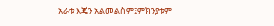አራቱ እጄን አልመልስም፤ምክንያቱም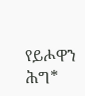የይሖዋን ሕግ*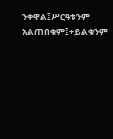ንቀዋል፤ሥርዓቱንም አልጠበቁም፤+ይልቁንም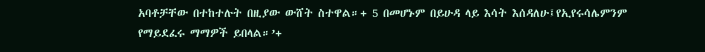አባቶቻቸው በተከተሉት በዚያው ውሸት ስተዋል።+ 5 በመሆኑም በይሁዳ ላይ እሳት እሰዳለሁ፤የኢየሩሳሌምንም የማይደፈሩ ማማዎች ይበላል።’+